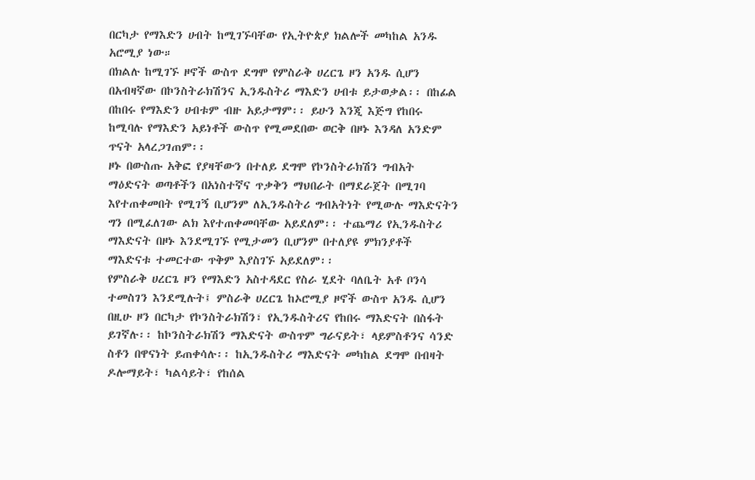በርካታ የማእድን ሀብት ከሚገኙባቸው የኢትዮጵያ ክልሎች መካከል አንዱ አሮሚያ ነው።
በክልሉ ከሚገኙ ዞኖች ውስጥ ደግሞ የምስራቅ ሀረርጌ ዞን አንዱ ሲሆን በአብዛኛው በኮንስትራክሽንና ኢንዱስትሪ ማእድን ሀብቱ ይታወቃል፡፡ በከፊል በከበሩ የማእድን ሀብቱም ብዙ አይታማም፡፡ ይሁን እንጂ እጅግ የከበሩ ከሚባሉ የማእድን አይነቶች ውስጥ የሚመደበው ወርቅ በዞኑ እንዳለ አንድም ጥናት አላረጋገጠም፡፡
ዞኑ በውስጡ አቅፎ የያዛቸውን በተለይ ደግሞ የኮንስትራክሽን ግብአት ማዕድናት ወጣቶችን በአነስተኛና ጥቃቅን ማህበራት በማደራጀት በሚገባ እየተጠቀመበት የሚገኝ ቢሆንም ለኢንዱስትሪ ግብአትነት የሚውሉ ማእድናትን ግን በሚፈለገው ልክ እየተጠቀመባቸው አይደለም፡፡ ተጨማሪ የኢንዱስትሪ ማእድናት በዞኑ እንደሚገኙ የሚታመን ቢሆንም በተለያዩ ምክንያቶች ማእድናቱ ተመርተው ጥቅም እያስገኙ አይደለም፡፡
የምስራቅ ሀረርጌ ዞን የማእድን አስተዳደር የስራ ሂደት ባለቤት አቶ ቦንሳ ተመስገን እንደሚሉት፤ ምስራቅ ሀረርጌ ከኦሮሚያ ዞኖች ውስጥ አንዱ ሲሆን በዚሁ ዞን በርካታ የኮንስትራክሽን፣ የኢንዱስትሪና የከበሩ ማእድናት በስፋት ይገኛሉ፡፡ ከኮንስትራክሽን ማእድናት ውስጥም ግራናይት፣ ላይምስቶንና ሳንድ ስቶን በዋናነት ይጠቀሳሉ፡፡ ከኢንዱስትሪ ማእድናት መካከል ደግሞ በብዛት ዶሎማይት፣ ካልሳይት፣ የከሰል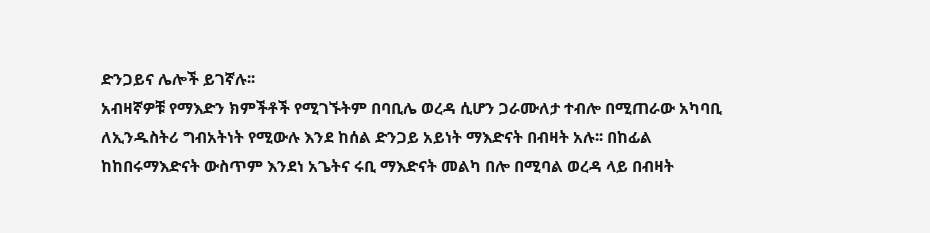ድንጋይና ሌሎች ይገኛሉ፡፡
አብዛኛዎቹ የማእድን ክምችቶች የሚገኙትም በባቢሌ ወረዳ ሲሆን ጋራሙለታ ተብሎ በሚጠራው አካባቢ ለኢንዱስትሪ ግብአትነት የሚውሉ እንደ ከሰል ድንጋይ አይነት ማእድናት በብዛት አሉ፡፡ በከፊል ከከበሩማእድናት ውስጥም እንደነ አጌትና ሩቢ ማእድናት መልካ በሎ በሚባል ወረዳ ላይ በብዛት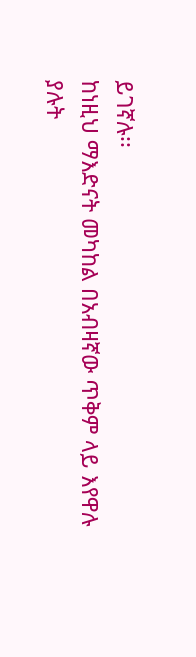ይገኛሉ፡፡
ከነዚህ ማእድናት መካከል በአብዛኛው ጥቅም ላይ እየዋሉ ያሉት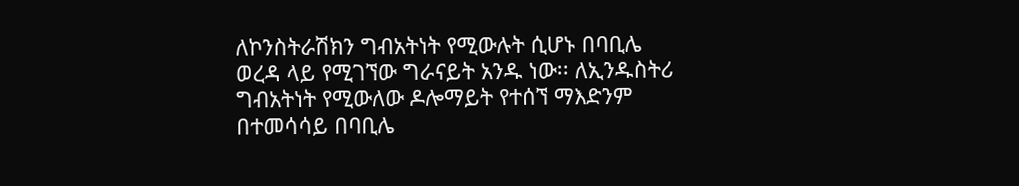ለኮንስትራሽክን ግብአትነት የሚውሉት ሲሆኑ በባቢሌ ወረዳ ላይ የሚገኘው ግራናይት አንዱ ነው፡፡ ለኢንዱስትሪ ግብአትነት የሚውለው ዶሎማይት የተሰኘ ማእድንም በተመሳሳይ በባቢሌ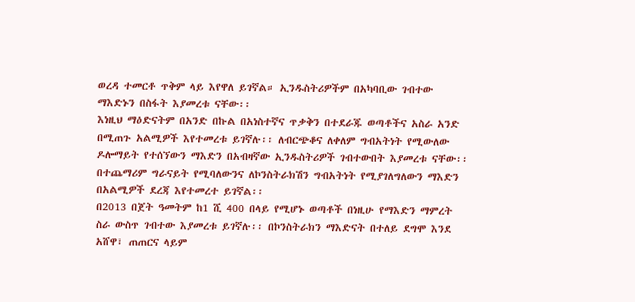ወረዳ ተመርቶ ጥቅም ላይ እየዋለ ይገኛል። ኢንዱስትሪዎችም በአካባቢው ገብተው ማእድኑን በስፋት እያመረቱ ናቸው፡፡
እነዚህ ማዕድናትም በአንድ በኩል በአነስተኛና ጥቃቅን በተደራጁ ወጣቶችና አስራ አንድ በሚጠጉ አልሚዎች እየተመረቱ ይገኛሉ፡፡ ለብርጭቆና ለቀለም ግብአትነት የሚውለው ዶሎማይት የተሰኘውን ማእድን በአብዛኛው ኢንዱስትሪዎች ገብተውበት እያመረቱ ናቸው፡፡ በተጨማሪም ግራናይት የሚባለውንና ለኮንስትራክሽን ግብአትነት የሚያገለግለውን ማእድን በአልሚዎች ደረጃ እየተመረተ ይገኛል፡፡
በ2013 በጀት ዓመትም ከ1 ሺ 400 በላይ የሚሆኑ ወጣቶች በነዚሁ የማእድን ማምረት ስራ ውስጥ ገብተው እያመረቱ ይገኛሉ፡፡ በኮንስትራክን ማእድናት በተለይ ደግሞ እንደ አሸዋ፣ ጠጠርና ላይም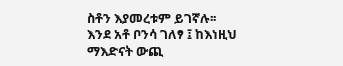ስቶን እያመረቱም ይገኛሉ፡፡
እንደ አቶ ቦንሳ ገለፃ ፤ ከእነዚህ ማእድናት ውጪ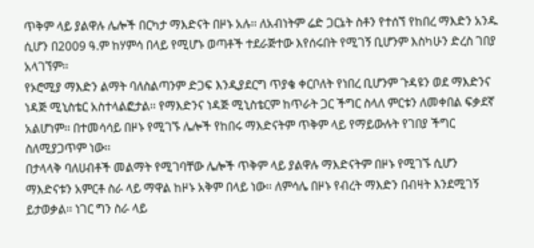ጥቅም ላይ ያልዋሉ ሌሎች በርካታ ማእድናት በዞኑ አሉ፡፡ ለአብነትም ሬድ ጋርኔት ስቶን የተሰኘ የከበረ ማእድን አንዱ ሲሆን በ2009 ዓ.ም ከሃምሳ በላይ የሚሆኑ ወጣቶች ተደራጅተው እየሰሩበት የሚገኝ ቢሆንም እስካሁን ድረስ ገበያ አላገኘም፡፡
የኦሮሚያ ማእድን ልማት ባለስልጣንም ድጋፍ እንዲያደርግ ጥያቄ ቀርቦለት የነበረ ቢሆንም ጉዳዩን ወደ ማእድንና ነዳጅ ሚኒስቴር አስተላልፎታል፡፡ የማእድንና ነዳጅ ሚኒስቴርም ከጥራት ጋር ችግር ስላለ ምርቱን ለመቀበል ፍቃደኛ አልሆነም፡፡ በተመሳሳይ በዞኑ የሚገኙ ሌሎች የከበሩ ማእድናትም ጥቅም ላይ የማይውሉት የገበያ ችግር ስለሚያጋጥም ነው፡፡
በታላላቅ ባለሀብቶች መልማት የሚገባቸው ሌሎች ጥቅም ላይ ያልዋሉ ማእድናትም በዞኑ የሚገኙ ሲሆን ማእድናቱን አምርቶ ስራ ላይ ማዋል ከዞኑ አቅም በላይ ነው፡፡ ለምሳሌ በዞኑ የብረት ማእድን በብዛት እንደሚገኝ ይታወቃል፡፡ ነገር ግን ስራ ላይ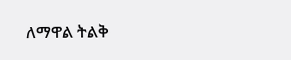ለማዋል ትልቅ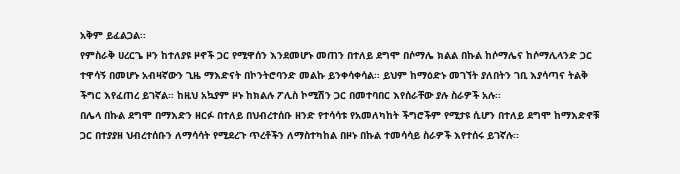አቅም ይፈልጋል፡፡
የምስራቅ ሀረርጌ ዞን ከተለያዩ ዞኖች ጋር የሚዋሰን እንደመሆኑ መጠን በተለይ ደግሞ በሶማሌ ክልል በኩል ከሶማሌና ከሶማሊላንድ ጋር ተዋሳኝ በመሆኑ አብዛኛውን ጊዜ ማእድናት በኮንትሮባንድ መልኩ ይንቀሳቀሳል፡፡ ይህም ከማዕድኑ መገኘት ያለበትን ገቢ እያሳጣና ትልቅ ችግር እየፈጠረ ይገኛል፡፡ ከዚህ አኳያም ዞኑ ከክልሉ ፖሊስ ኮሚሽን ጋር በመተባበር እየሰራቸው ያሉ ስራዎች አሉ፡፡
በሌላ በኩል ደግሞ በማእድን ዘርፉ በተለይ በህብረተሰቡ ዘንድ የተሳሳቱ የአመለካከት ችግሮችም የሚታዩ ሲሆን በተለይ ደግሞ ከማእድኖቹ ጋር በተያያዘ ህብረተሰቡን ለማሳሳት የሚደረጉ ጥረቶችን ለማስተካከል በዞኑ በኩል ተመሳሳይ ስራዎች እየተሰሩ ይገኛሉ፡፡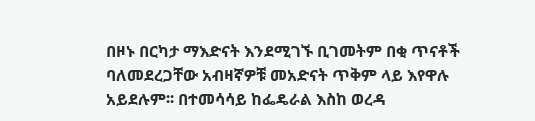በዞኑ በርካታ ማእድናት እንደሚገኙ ቢገመትም በቂ ጥናቶች ባለመደረጋቸው አብዛኛዎቹ መአድናት ጥቅም ላይ እየዋሉ አይደሉም፡፡ በተመሳሳይ ከፌዴራል እስከ ወረዳ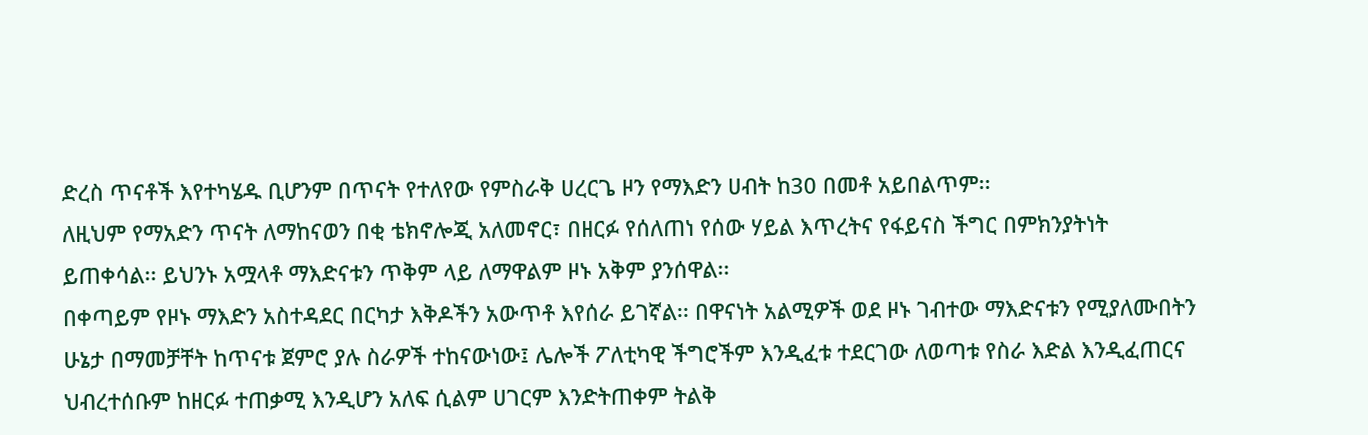ድረስ ጥናቶች እየተካሄዱ ቢሆንም በጥናት የተለየው የምስራቅ ሀረርጌ ዞን የማእድን ሀብት ከ30 በመቶ አይበልጥም፡፡
ለዚህም የማአድን ጥናት ለማከናወን በቂ ቴክኖሎጂ አለመኖር፣ በዘርፉ የሰለጠነ የሰው ሃይል እጥረትና የፋይናስ ችግር በምክንያትነት ይጠቀሳል፡፡ ይህንኑ አሟላቶ ማእድናቱን ጥቅም ላይ ለማዋልም ዞኑ አቅም ያንሰዋል፡፡
በቀጣይም የዞኑ ማእድን አስተዳደር በርካታ እቅዶችን አውጥቶ እየሰራ ይገኛል፡፡ በዋናነት አልሚዎች ወደ ዞኑ ገብተው ማእድናቱን የሚያለሙበትን ሁኔታ በማመቻቸት ከጥናቱ ጀምሮ ያሉ ስራዎች ተከናውነው፤ ሌሎች ፖለቲካዊ ችግሮችም እንዲፈቱ ተደርገው ለወጣቱ የስራ እድል እንዲፈጠርና ህብረተሰቡም ከዘርፉ ተጠቃሚ እንዲሆን አለፍ ሲልም ሀገርም እንድትጠቀም ትልቅ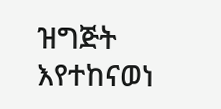ዝግጅት እየተከናወነ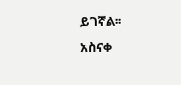ይገኛል፡፡
አስናቀ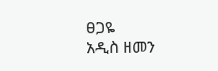ፀጋዬ
አዲስ ዘመን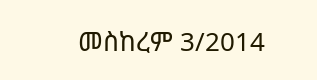መስከረም 3/2014